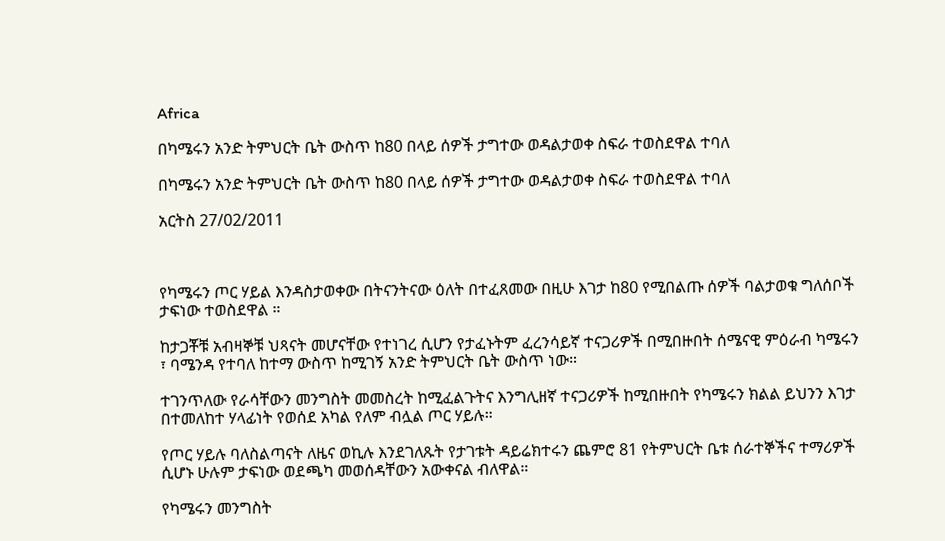Africa

በካሜሩን አንድ ትምህርት ቤት ውስጥ ከ80 በላይ ሰዎች ታግተው ወዳልታወቀ ስፍራ ተወስደዋል ተባለ

በካሜሩን አንድ ትምህርት ቤት ውስጥ ከ80 በላይ ሰዎች ታግተው ወዳልታወቀ ስፍራ ተወስደዋል ተባለ

አርትስ 27/02/2011



የካሜሩን ጦር ሃይል እንዳስታወቀው በትናንትናው ዕለት በተፈጸመው በዚሁ እገታ ከ80 የሚበልጡ ሰዎች ባልታወቁ ግለሰቦች ታፍነው ተወስደዋል ።

ከታጋቾቹ አብዛኞቹ ህጻናት መሆናቸው የተነገረ ሲሆን የታፈኑትም ፈረንሳይኛ ተናጋሪዎች በሚበዙበት ሰሜናዊ ምዕራብ ካሜሩን ፣ ባሜንዳ የተባለ ከተማ ውስጥ ከሚገኝ አንድ ትምህርት ቤት ውስጥ ነው።

ተገንጥለው የራሳቸውን መንግስት መመስረት ከሚፈልጉትና እንግሊዘኛ ተናጋሪዎች ከሚበዙበት የካሜሩን ክልል ይህንን እገታ በተመለከተ ሃላፊነት የወሰደ አካል የለም ብሏል ጦር ሃይሉ።

የጦር ሃይሉ ባለስልጣናት ለዜና ወኪሉ እንደገለጹት የታገቱት ዳይሬክተሩን ጨምሮ 81 የትምህርት ቤቱ ሰራተኞችና ተማሪዎች ሲሆኑ ሁሉም ታፍነው ወደጫካ መወሰዳቸውን አውቀናል ብለዋል።

የካሜሩን መንግስት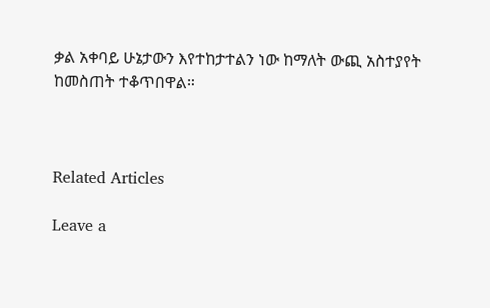ቃል አቀባይ ሁኔታውን እየተከታተልን ነው ከማለት ውጪ አስተያየት ከመስጠት ተቆጥበዋል።



Related Articles

Leave a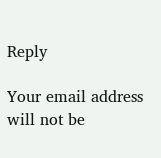Reply

Your email address will not be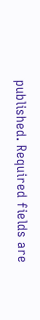published. Required fields are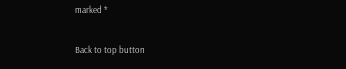marked *

Back to top button